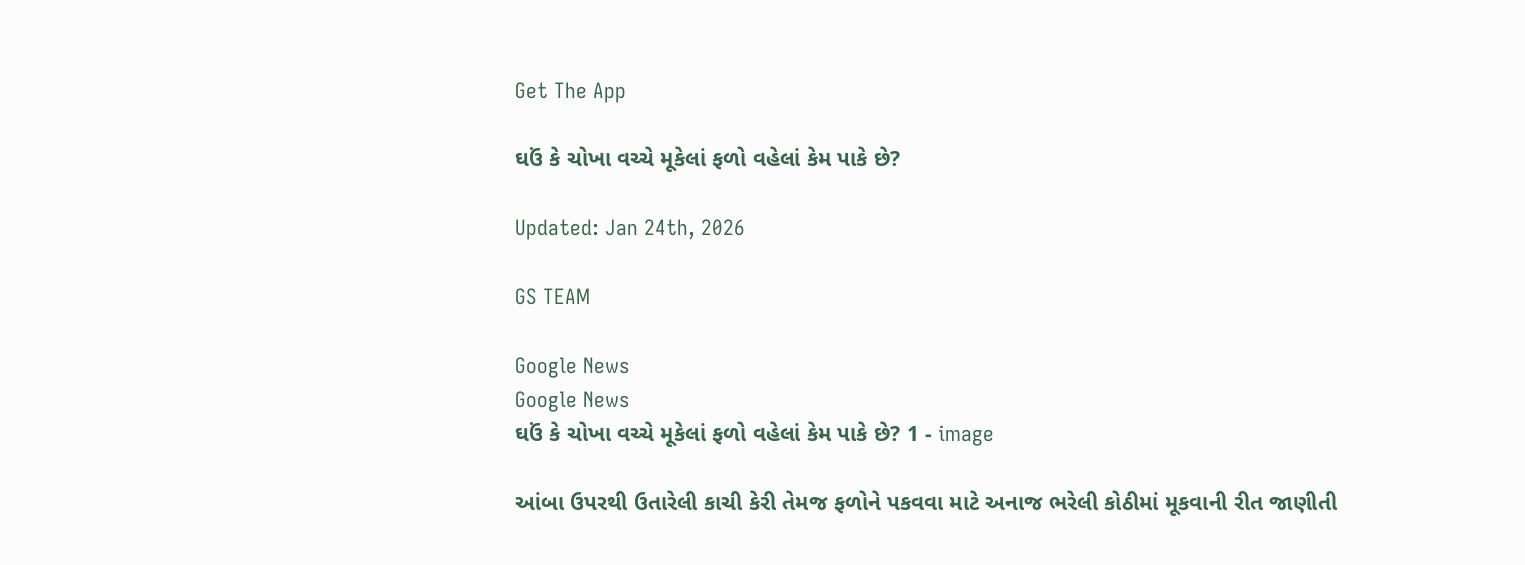Get The App

ઘઉં કે ચોખા વચ્ચે મૂકેલાં ફળો વહેલાં કેમ પાકે છે?

Updated: Jan 24th, 2026

GS TEAM

Google News
Google News
ઘઉં કે ચોખા વચ્ચે મૂકેલાં ફળો વહેલાં કેમ પાકે છે? 1 - image

આંબા ઉપરથી ઉતારેલી કાચી કેરી તેમજ ફળોને પકવવા માટે અનાજ ભરેલી કોઠીમાં મૂકવાની રીત જાણીતી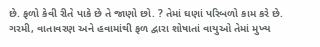છે. ફળો કેવી રીતે પાકે છે તે જાણો છો. ? તેમાં ઘણાં પરિબળો કામ કરે છે. ગરમી, વાતાવરણ અને હવામાંથી ફળ દ્વારા શોષાતાં વાયુઓ તેમાં મુખ્ય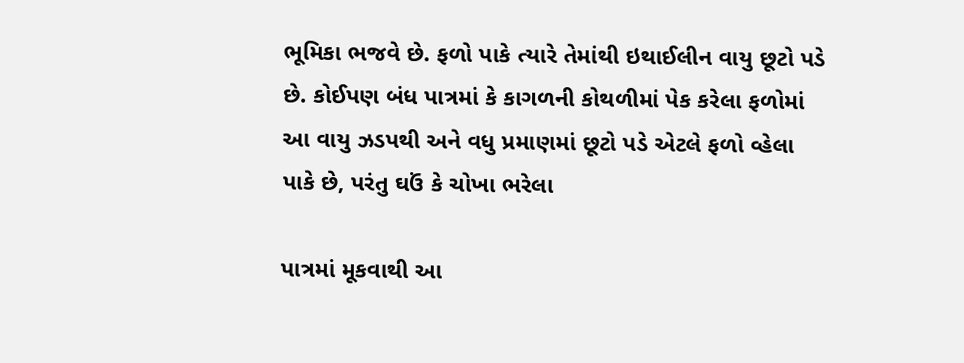ભૂમિકા ભજવે છે. ફળો પાકે ત્યારે તેમાંથી ઇથાઈલીન વાયુ છૂટો પડે છે. કોઈપણ બંધ પાત્રમાં કે કાગળની કોથળીમાં પેક કરેલા ફળોમાં આ વાયુ ઝડપથી અને વધુ પ્રમાણમાં છૂટો પડે એટલે ફળો વ્હેલા પાકે છે, પરંતુ ઘઉં કે ચોખા ભરેલા

પાત્રમાં મૂકવાથી આ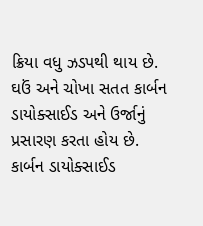ક્રિયા વધુ ઝડપથી થાય છે. ઘઉં અને ચોખા સતત કાર્બન ડાયોક્સાઈડ અને ઉર્જાનું પ્રસારણ કરતા હોય છે. કાર્બન ડાયોક્સાઈડ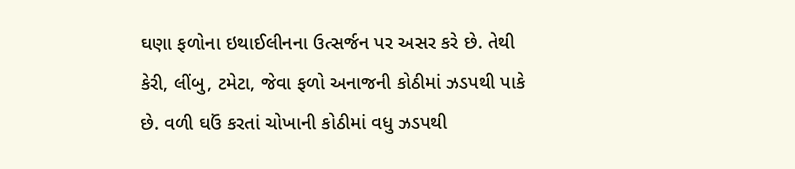ઘણા ફળોના ઇથાઈલીનના ઉત્સર્જન પર અસર કરે છે. તેથી કેરી, લીંબુ, ટમેટા, જેવા ફળો અનાજની કોઠીમાં ઝડપથી પાકે છે. વળી ઘઉં કરતાં ચોખાની કોઠીમાં વધુ ઝડપથી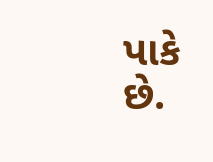પાકે છે.